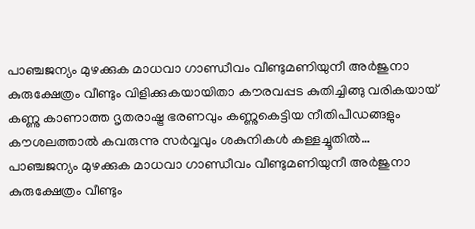പാഞ്ചജന്യം മുഴക്കുക മാധവാ ഗാണ്ഡീവം വീണ്ടുമണിയുനീ അർജുനാ കുരുക്ഷേത്രം വീണ്ടും വിളിക്കുകയായിതാ കൗരവപ്പട കുതിച്ചിങ്ങു വരികയായ് കണ്ണു കാണാത്ത ദൃതരാഷ്ട്ര ഭരണവും കണ്ണുകെട്ടിയ നീതിപീഡങ്ങളും കൗശലത്താൽ കവരുന്നു സർവ്വവും ശകുനികൾ കള്ളച്ചൂതിൽ…
പാഞ്ചജന്യം മുഴക്കുക മാധവാ ഗാണ്ഡീവം വീണ്ടുമണിയുനീ അർജുനാ കുരുക്ഷേത്രം വീണ്ടും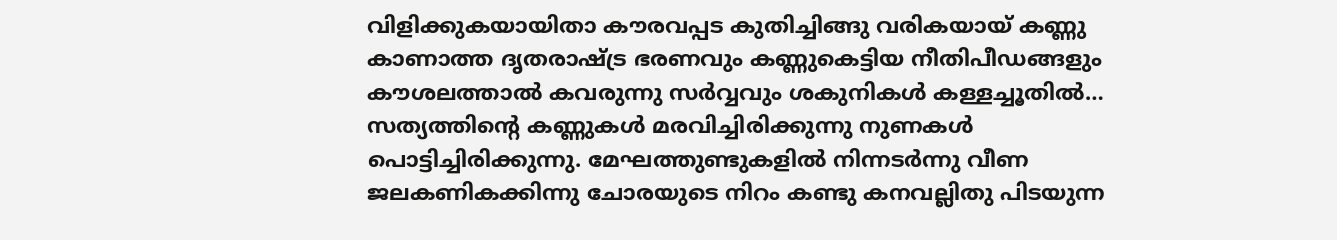വിളിക്കുകയായിതാ കൗരവപ്പട കുതിച്ചിങ്ങു വരികയായ് കണ്ണു കാണാത്ത ദൃതരാഷ്ട്ര ഭരണവും കണ്ണുകെട്ടിയ നീതിപീഡങ്ങളും കൗശലത്താൽ കവരുന്നു സർവ്വവും ശകുനികൾ കള്ളച്ചൂതിൽ…
സത്യത്തിന്റെ കണ്ണുകൾ മരവിച്ചിരിക്കുന്നു നുണകൾ പൊട്ടിച്ചിരിക്കുന്നു. മേഘത്തുണ്ടുകളിൽ നിന്നടർന്നു വീണ ജലകണികക്കിന്നു ചോരയുടെ നിറം കണ്ടു കനവല്ലിതു പിടയുന്ന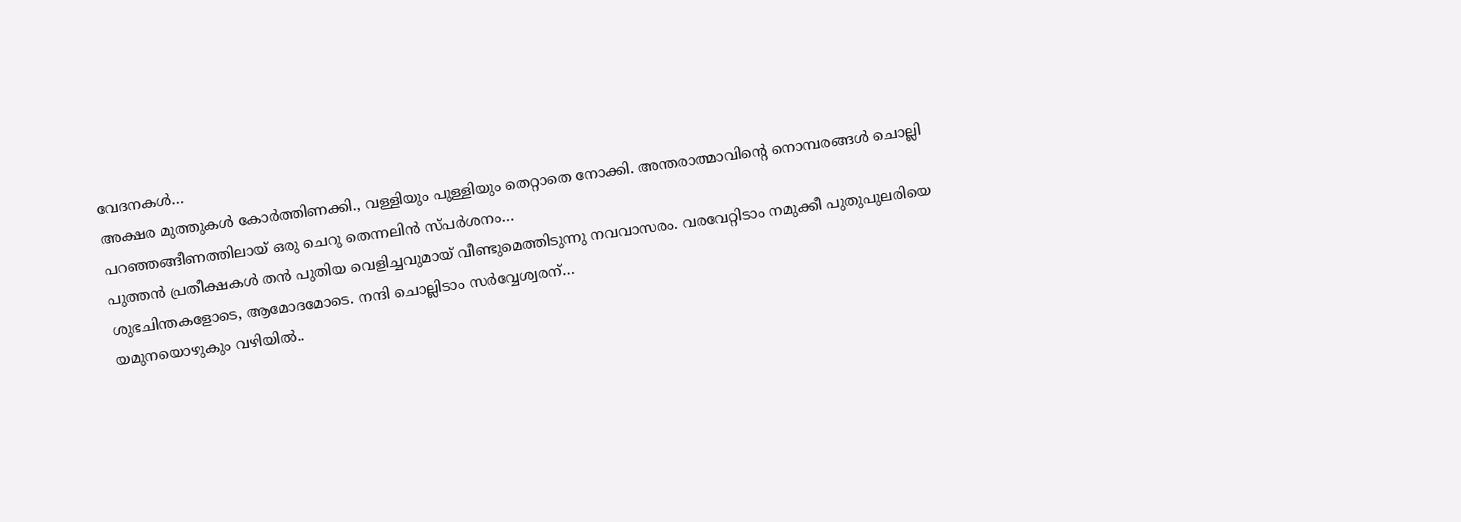വേദനകൾ…
അക്ഷര മുത്തുകൾ കോർത്തിണക്കി., വള്ളിയും പുള്ളിയും തെറ്റാതെ നോക്കി. അന്തരാത്മാവിൻ്റെ നൊമ്പരങ്ങൾ ചൊല്ലി പറഞ്ഞങ്ങീണത്തിലായ് ഒരു ചെറു തെന്നലിൻ സ്പർശനം…
പുത്തൻ പ്രതീക്ഷകൾ തൻ പുതിയ വെളിച്ചവുമായ് വീണ്ടുമെത്തിടുന്നു നവവാസരം. വരവേറ്റിടാം നമുക്കീ പുതുപുലരിയെ ശുഭചിന്തകളോടെ, ആമോദമോടെ. നന്ദി ചൊല്ലിടാം സർവ്വേശ്വരന്…
യമുനയൊഴുകും വഴിയിൽ..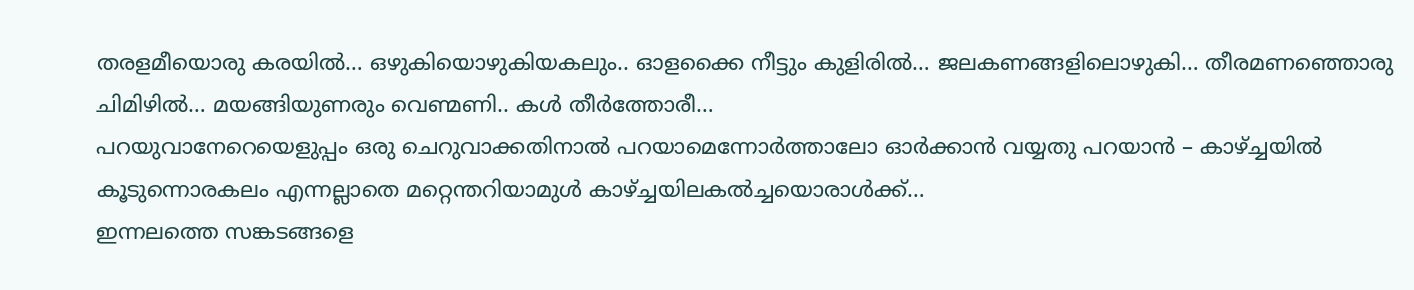തരളമീയൊരു കരയിൽ… ഒഴുകിയൊഴുകിയകലും.. ഓളക്കൈ നീട്ടും കുളിരിൽ… ജലകണങ്ങളിലൊഴുകി… തീരമണഞ്ഞൊരു ചിമിഴിൽ… മയങ്ങിയുണരും വെണ്മണി.. കൾ തീർത്തോരീ…
പറയുവാനേറെയെളുപ്പം ഒരു ചെറുവാക്കതിനാൽ പറയാമെന്നോർത്താലോ ഓർക്കാൻ വയ്യതു പറയാൻ – കാഴ്ച്ചയിൽ കൂടുന്നൊരകലം എന്നല്ലാതെ മറ്റെന്തറിയാമുൾ കാഴ്ച്ചയിലകൽച്ചയൊരാൾക്ക്…
ഇന്നലത്തെ സങ്കടങ്ങളെ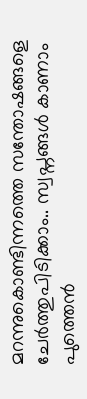മറന്നുകൊണ്ടിന്നത്തെ സന്തോഷങ്ങളെ ചേർത്തുപിടിക്കാം.. സ്വപ്നങ്ങൾ കാണാം പുത്തെൻ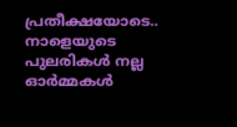പ്രതീക്ഷയോടെ.. നാളെയുടെ പുലരികൾ നല്ല ഓർമ്മകൾ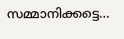സമ്മാനിക്കട്ടെ…